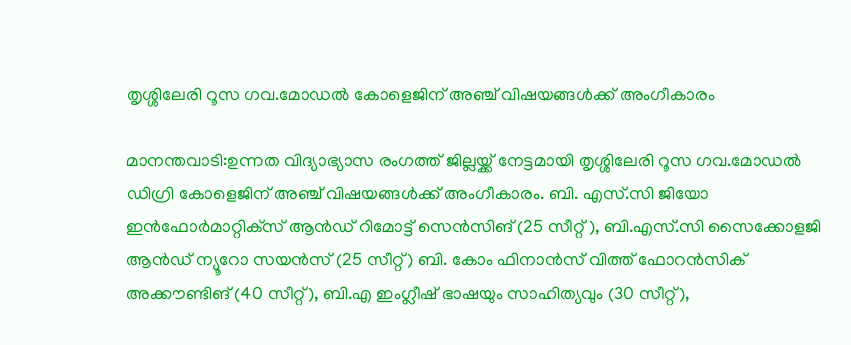തൃശ്ശിലേരി റൂസ ഗവ.മോഡൽ കോളെജിന് അഞ്ച് വിഷയങ്ങൾക്ക് അംഗീകാരം

മാനന്തവാടി:ഉന്നത വിദ്യാഭ്യാസ രംഗത്ത് ജില്ലയ്ക്ക് നേട്ടമായി തൃശ്ശിലേരി റൂസ ഗവ.മോഡല്‍ ഡിഗ്രി കോളെജിന് അഞ്ച് വിഷയങ്ങള്‍ക്ക് അംഗീകാരം. ബി. എസ്.സി ജിയോ ഇന്‍ഫോര്‍മാറ്റിക്‌സ് ആന്‍ഡ് റിമോട്ട് സെന്‍സിങ് (25 സീറ്റ് ), ബി.എസ്.സി സൈക്കോളജി ആന്‍ഡ് ന്യൂറോ സയന്‍സ് (25 സീറ്റ്) ബി. കോം ഫിനാന്‍സ് വിത്ത് ഫോറന്‍സിക് അക്കൗണ്ടിങ് (40 സീറ്റ്), ബി.എ ഇംഗ്ലീഷ് ഭാഷയും സാഹിത്യവും (30 സീറ്റ്),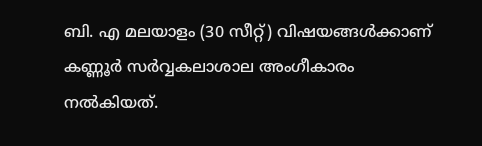ബി. എ മലയാളം (30 സീറ്റ്) വിഷയങ്ങള്‍ക്കാണ് കണ്ണൂർ സർവ്വകലാശാല അംഗീകാരം നൽകിയത്.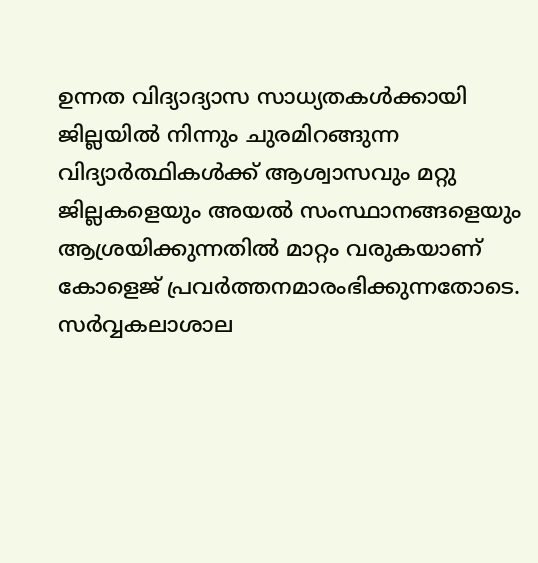ഉന്നത വിദ്യാദ്യാസ സാധ്യതകൾക്കായി ജില്ലയിൽ നിന്നും ചുരമിറങ്ങുന്ന വിദ്യാര്‍ത്ഥികള്‍ക്ക് ആശ്വാസവും മറ്റു ജില്ലകളെയും അയല്‍ സംസ്ഥാനങ്ങളെയും ആശ്രയിക്കുന്നതിൽ മാറ്റം വരുകയാണ് കോളെജ് പ്രവർത്തനമാരംഭിക്കുന്നതോടെ.
സര്‍വ്വകലാശാല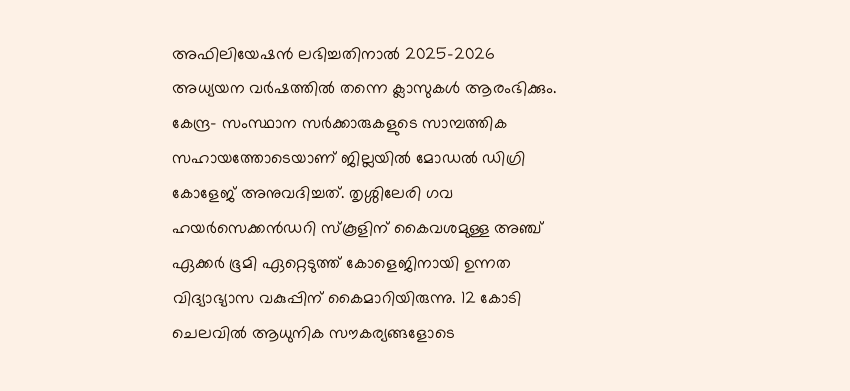അഫിലിയേഷന്‍ ലഭിച്ചതിനാൽ 2025-2026 അധ്യയന വര്‍ഷത്തിൽ തന്നെ ക്ലാസുകള്‍ ആരംഭിക്കും. കേന്ദ്ര- സംസ്ഥാന സര്‍ക്കാരുകളുടെ സാമ്പത്തിക സഹായത്തോടെയാണ് ജില്ലയില്‍ മോഡല്‍ ഡിഗ്രി കോളേജ് അനുവദിച്ചത്. തൃശ്ശിലേരി ഗവ ഹയര്‍സെക്കന്‍ഡറി സ്‌കൂളിന് കൈവശമുള്ള അഞ്ച് ഏക്കര്‍ ഭൂമി ഏറ്റെടുത്ത് കോളെജിനായി ഉന്നത വിദ്യാഭ്യാസ വകുപ്പിന് കൈമാറിയിരുന്നു. 12 കോടി ചെലവില്‍ ആധുനിക സൗകര്യങ്ങളോടെ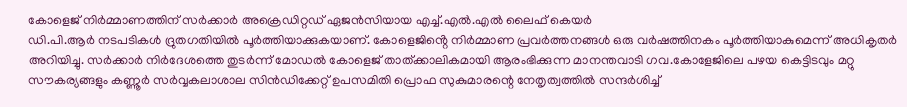കോളെജ് നിര്‍മ്മാണത്തിന് സര്‍ക്കാര്‍ അക്രെഡിറ്റഡ് ഏജന്‍സിയായ എച്ച്.എല്‍.എല്‍ ലൈഫ് കെയര്‍
ഡി.പി.ആര്‍ നടപടികള്‍ ദ്രുതഗതിയില്‍ പൂര്‍ത്തിയാക്കുകയാണ്. കോളെജിൻ്റെ നിര്‍മ്മാണ പ്രവര്‍ത്തനങ്ങള്‍ ഒരു വര്‍ഷത്തിനകം പൂര്‍ത്തിയാകുമെന്ന് അധികൃതര്‍ അറിയിച്ചു. സര്‍ക്കാര്‍ നിർദേശത്തെ തുടര്‍ന്ന് മോഡല്‍ കോളെജ് താത്ക്കാലികമായി ആരംഭിക്കുന്ന മാനന്തവാടി ഗവ.കോളേജിലെ പഴയ കെട്ടിടവും മറ്റു സൗകര്യങ്ങളും കണ്ണൂര്‍ സര്‍വ്വകലാശാല സിന്‍ഡിക്കേറ്റ് ഉപസമിതി പ്രൊഫ സുകുമാരന്റെ നേതൃത്വത്തില്‍ സന്ദര്‍ശിച്ച്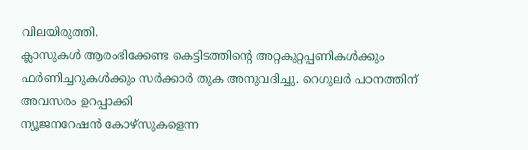വിലയിരുത്തി.
ക്ലാസുകള്‍ ആരംഭിക്കേണ്ട കെട്ടിടത്തിന്റെ അറ്റകുറ്റപ്പണികള്‍ക്കും ഫര്‍ണിച്ചറുകൾക്കും സര്‍ക്കാര്‍ തുക അനുവദിച്ചു. റെഗുലര്‍ പഠനത്തിന് അവസരം ഉറപ്പാക്കി
ന്യൂജനറേഷന്‍ കോഴ്സുകളെന്ന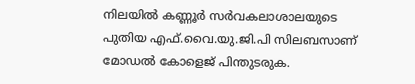നിലയില്‍ കണ്ണൂര്‍ സര്‍വകലാശാലയുടെ പുതിയ എഫ്.വൈ.യു.ജി.പി സിലബസാണ് മോഡൽ കോളെജ് പിന്തുടരുക.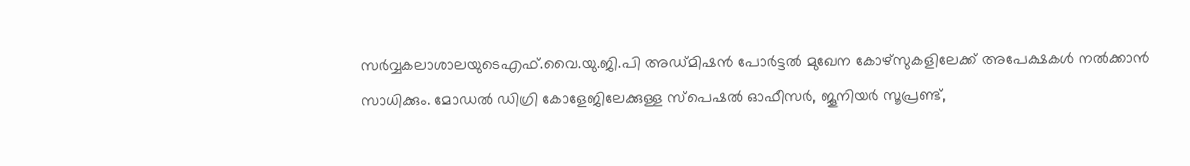സര്‍വ്വകലാശാലയുടെഎഫ്.വൈ.യു.ജി.പി അഡ്മിഷന്‍ പോര്‍ട്ടല്‍ മുഖേന കോഴ്സുകളിലേക്ക് അപേക്ഷകള്‍ നൽക്കാന്‍ സാധിക്കും. മോഡല്‍ ഡിഗ്രി കോളേജിലേക്കുള്ള സ്‌പെഷല്‍ ഓഫീസര്‍, ജൂനിയര്‍ സൂപ്രണ്ട്,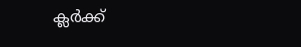ക്ലര്‍ക്ക്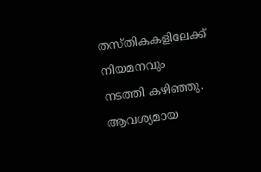തസ്തികകളിലേക്ക് നിയമനവും നടത്തി കഴിഞ്ഞു. ആവശ്യമായ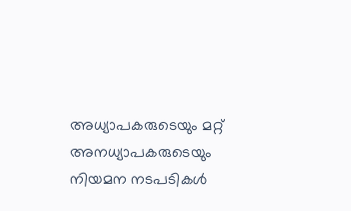അധ്യാപകരുടെയും മറ്റ് അനധ്യാപകരുടെയും നിയമന നടപടികള്‍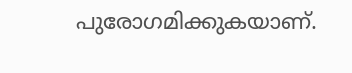പുരോഗമിക്കുകയാണ്.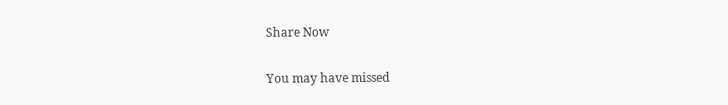Share Now

You may have missed